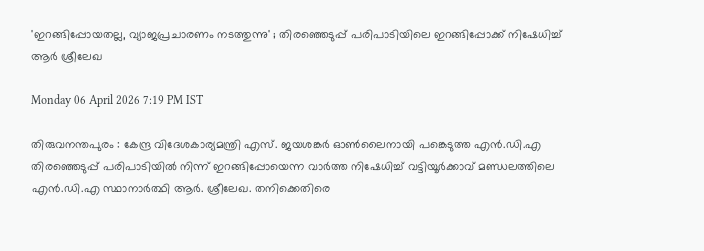'ഇറങ്ങിപ്പോയതല്ല, വ്യാജപ്രചാരണം നടത്തുന്നു' ; തിരഞ്ഞെടുപ്പ് പരിപാടിയിലെ ഇറങ്ങിപ്പോക്ക് നിഷേധിച്ച് ആർ ശ്രീലേഖ

Monday 06 April 2026 7:19 PM IST

തിരുവനന്തപുരം : കേന്ദ്ര വിദേശകാര്യമന്ത്രി എസ്. ജയശങ്കർ ഓൺലൈനായി പങ്കെടുത്ത എൻ.ഡി.എ തിരഞ്ഞെടുപ്പ് പരിപാടിയിൽ നിന്ന് ഇറങ്ങിപ്പോയെന്ന വാർത്ത നിഷേധിച്ച് വട്ടിയൂർക്കാവ് മണ്ഡലത്തിലെ എൻ.ഡി.എ സ്ഥാനാർത്ഥി ആർ. ശ്രീലേഖ. തനിക്കെതിരെ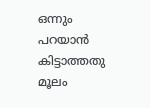ഒന്നും പറയാൻ കിട്ടാത്തതു മൂലം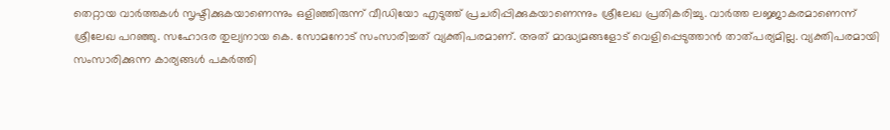തെറ്റായ വാർത്തകൾ സൃഷ്ടിക്കുകയാണെന്നും ഒളിഞ്ഞിരുന്ന് വീഡിയോ എടുത്ത് പ്രചരിപ്പിക്കുകയാണെന്നും ശ്രീലേഖ പ്രതികരിച്ചു. വാർത്ത ലജ്ജാകരമാണെന്ന് ശ്രീലേഖ പറഞ്ഞു. സഹോദര തുല്യനായ കെ. സോമനോട് സംസാരിച്ചത് വ്യക്തിപരമാണ്. അത് മാദ്ധ്യമങ്ങളോട് വെളിപ്പെടുത്താൻ താത്പര്യമില്ല. വ്യക്തിപരമായി സംസാരിക്കുന്ന കാര്യങ്ങൾ പകർത്തി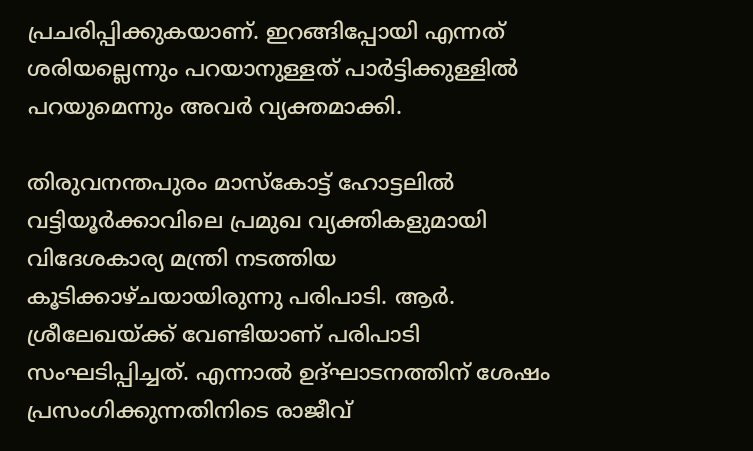പ്രചരിപ്പിക്കുകയാണ്. ഇറങ്ങിപ്പോയി എന്നത് ശരിയല്ലെന്നും പറയാനുള്ളത് പാർട്ടിക്കുള്ളിൽ പറയുമെന്നും അവർ വ്യക്തമാക്കി.

തിരുവനന്തപുരം മാസ്‌കോട്ട് ഹോട്ടലിൽ വട്ടിയൂർക്കാവിലെ പ്രമുഖ വ്യക്തികളുമായി വിദേശകാര്യ മന്ത്രി നടത്തിയ കൂടിക്കാഴ്ചയായിരുന്നു പരിപാടി. ആർ. ശ്രീലേഖയ്ക്ക് വേണ്ടിയാണ് പരിപാടി സംഘടിപ്പിച്ചത്. എന്നാൽ ഉദ്ഘാടനത്തിന് ശേഷം പ്രസംഗിക്കുന്നതിനിടെ രാജീവ്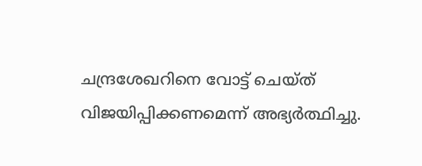ചന്ദ്രശേഖറിനെ വോട്ട് ചെയ്ത് വിജയിപ്പിക്കണമെന്ന് അഭ്യർത്ഥിച്ചു.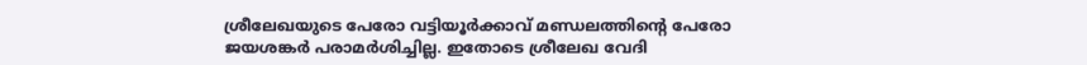ശ്രീലേഖയുടെ പേരോ വട്ടിയൂർക്കാവ് മണ്ഡലത്തിന്റെ പേരോ ജയശങ്കർ പരാമർശിച്ചില്ല. ഇതോടെ ശ്രീലേഖ വേദി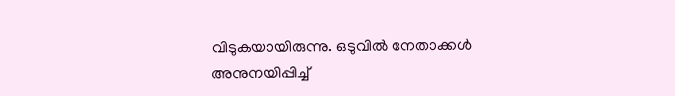വിടുകയായിരുന്നു. ഒടുവിൽ നേതാക്കൾ അനുനയിപ്പിച്ച്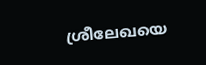ശ്രീലേഖയെ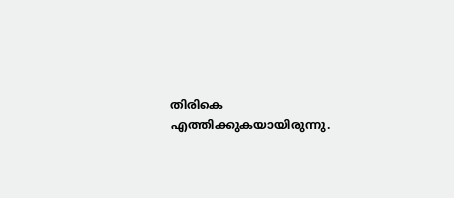തിരികെ എത്തിക്കുകയായിരുന്നു.